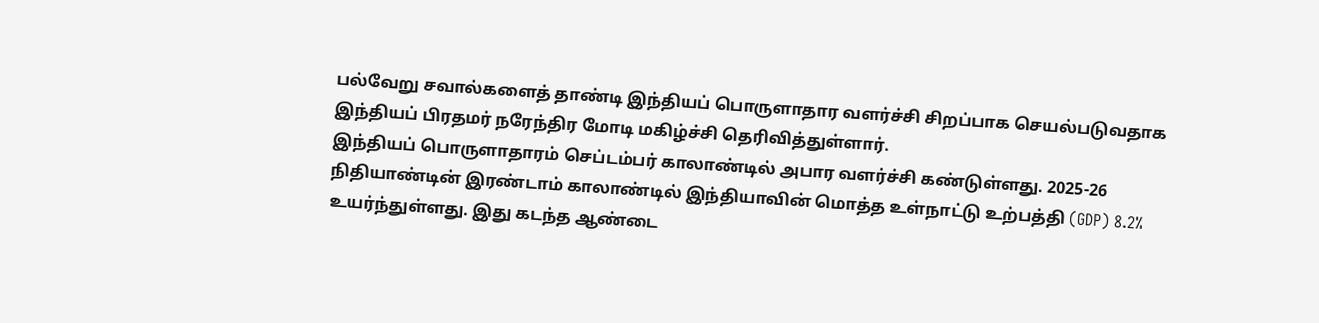பல்வேறு சவால்களைத் தாண்டி இந்தியப் பொருளாதார வளர்ச்சி சிறப்பாக செயல்படுவதாக இந்தியப் பிரதமர் நரேந்திர மோடி மகிழ்ச்சி தெரிவித்துள்ளார்.
இந்தியப் பொருளாதாரம் செப்டம்பர் காலாண்டில் அபார வளர்ச்சி கண்டுள்ளது. 2025-26 நிதியாண்டின் இரண்டாம் காலாண்டில் இந்தியாவின் மொத்த உள்நாட்டு உற்பத்தி (GDP) 8.2% உயர்ந்துள்ளது. இது கடந்த ஆண்டை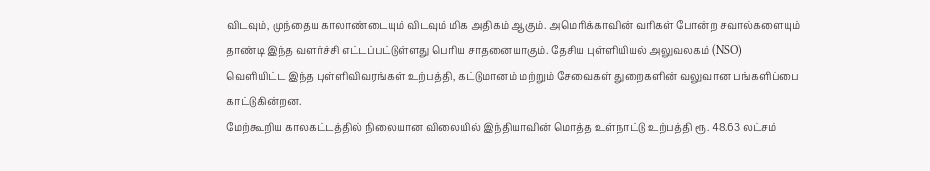விடவும், முந்தைய காலாண்டையும் விடவும் மிக அதிகம் ஆகும். அமெரிக்காவின் வரிகள் போன்ற சவால்களையும் தாண்டி இந்த வளர்ச்சி எட்டப்பட்டுள்ளது பெரிய சாதனையாகும். தேசிய புள்ளியியல் அலுவலகம் (NSO) வெளியிட்ட இந்த புள்ளிவிவரங்கள் உற்பத்தி, கட்டுமானம் மற்றும் சேவைகள் துறைகளின் வலுவான பங்களிப்பை காட்டுகின்றன.
மேற்கூறிய காலகட்டத்தில் நிலையான விலையில் இந்தியாவின் மொத்த உள்நாட்டு உற்பத்தி ரூ. 48.63 லட்சம்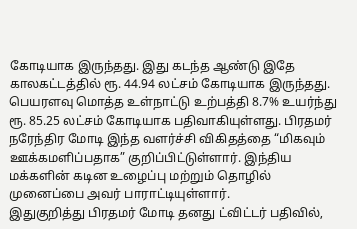கோடியாக இருந்தது. இது கடந்த ஆண்டு இதே காலகட்டத்தில் ரூ. 44.94 லட்சம் கோடியாக இருந்தது. பெயரளவு மொத்த உள்நாட்டு உற்பத்தி 8.7% உயர்ந்து ரூ. 85.25 லட்சம் கோடியாக பதிவாகியுள்ளது. பிரதமர் நரேந்திர மோடி இந்த வளர்ச்சி விகிதத்தை “மிகவும் ஊக்கமளிப்பதாக” குறிப்பிட்டுள்ளார். இந்திய மக்களின் கடின உழைப்பு மற்றும் தொழில் முனைப்பை அவர் பாராட்டியுள்ளார்.
இதுகுறித்து பிரதமர் மோடி தனது ட்விட்டர் பதிவில்,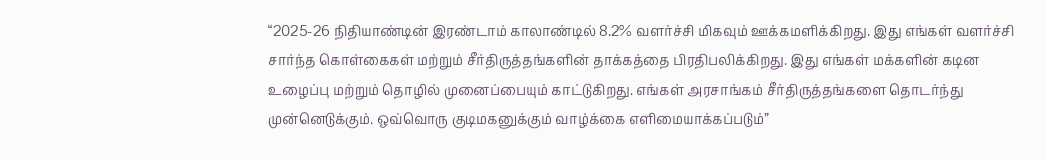“2025-26 நிதியாண்டின் இரண்டாம் காலாண்டில் 8.2% வளர்ச்சி மிகவும் ஊக்கமளிக்கிறது. இது எங்கள் வளர்ச்சி சார்ந்த கொள்கைகள் மற்றும் சீர்திருத்தங்களின் தாக்கத்தை பிரதிபலிக்கிறது. இது எங்கள் மக்களின் கடின உழைப்பு மற்றும் தொழில் முனைப்பையும் காட்டுகிறது. எங்கள் அரசாங்கம் சீர்திருத்தங்களை தொடர்ந்து முன்னெடுக்கும். ஒவ்வொரு குடிமகனுக்கும் வாழ்க்கை எளிமையாக்கப்படும்”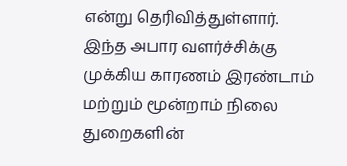என்று தெரிவித்துள்ளார்.
இந்த அபார வளர்ச்சிக்கு முக்கிய காரணம் இரண்டாம் மற்றும் மூன்றாம் நிலை துறைகளின்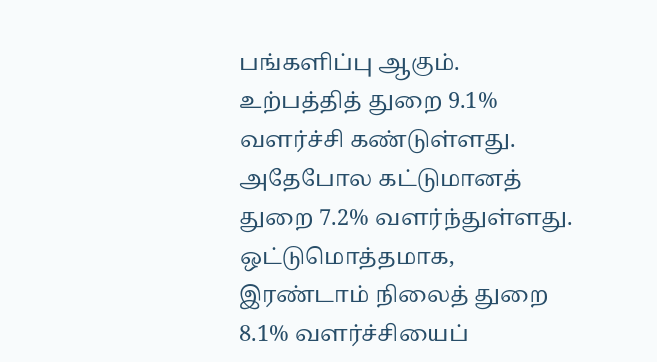பங்களிப்பு ஆகும். உற்பத்தித் துறை 9.1% வளர்ச்சி கண்டுள்ளது. அதேபோல கட்டுமானத் துறை 7.2% வளர்ந்துள்ளது. ஒட்டுமொத்தமாக, இரண்டாம் நிலைத் துறை 8.1% வளர்ச்சியைப்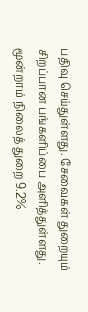பதிவு செய்துள்ளது. சேவைகள் துறையும் சிறப்பான பங்களிப்பை அளித்துள்ளது. மூன்றாம் நிலைத் துறை 9.2%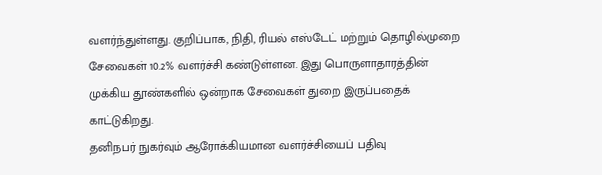வளர்ந்துள்ளது. குறிப்பாக, நிதி, ரியல் எஸ்டேட் மற்றும் தொழில்முறை சேவைகள் 10.2% வளர்ச்சி கண்டுள்ளன. இது பொருளாதாரத்தின் முக்கிய தூண்களில் ஒன்றாக சேவைகள் துறை இருப்பதைக் காட்டுகிறது.
தனிநபர் நுகர்வும் ஆரோக்கியமான வளர்ச்சியைப் பதிவு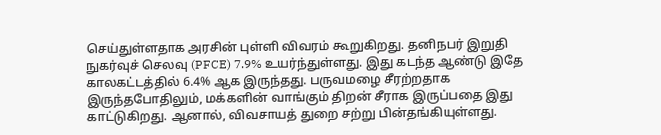செய்துள்ளதாக அரசின் புள்ளி விவரம் கூறுகிறது. தனிநபர் இறுதி நுகர்வுச் செலவு (PFCE) 7.9% உயர்ந்துள்ளது. இது கடந்த ஆண்டு இதே காலகட்டத்தில் 6.4% ஆக இருந்தது. பருவமழை சீரற்றதாக இருந்தபோதிலும், மக்களின் வாங்கும் திறன் சீராக இருப்பதை இது காட்டுகிறது. ஆனால், விவசாயத் துறை சற்று பின்தங்கியுள்ளது.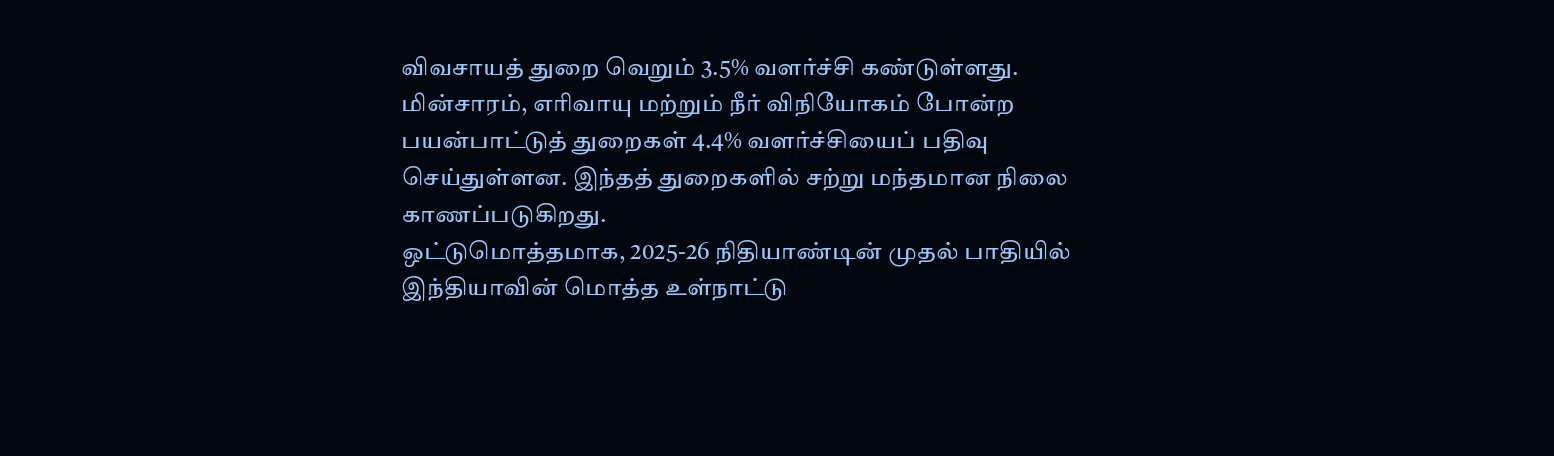விவசாயத் துறை வெறும் 3.5% வளர்ச்சி கண்டுள்ளது. மின்சாரம், எரிவாயு மற்றும் நீர் விநியோகம் போன்ற பயன்பாட்டுத் துறைகள் 4.4% வளர்ச்சியைப் பதிவு செய்துள்ளன. இந்தத் துறைகளில் சற்று மந்தமான நிலை காணப்படுகிறது.
ஒட்டுமொத்தமாக, 2025-26 நிதியாண்டின் முதல் பாதியில் இந்தியாவின் மொத்த உள்நாட்டு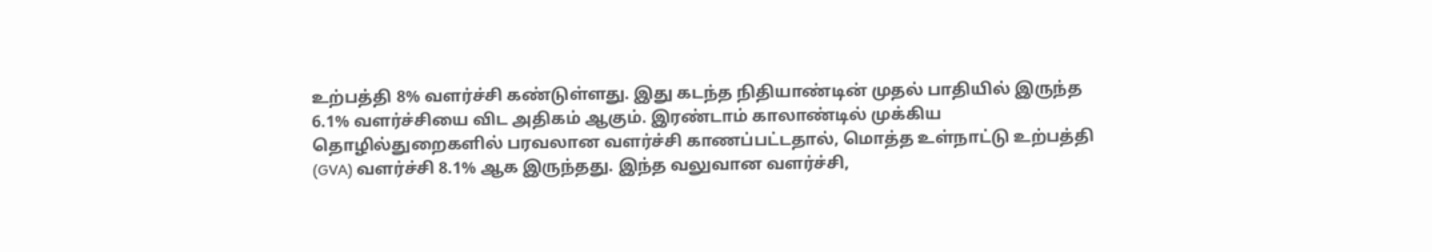உற்பத்தி 8% வளர்ச்சி கண்டுள்ளது. இது கடந்த நிதியாண்டின் முதல் பாதியில் இருந்த 6.1% வளர்ச்சியை விட அதிகம் ஆகும். இரண்டாம் காலாண்டில் முக்கிய தொழில்துறைகளில் பரவலான வளர்ச்சி காணப்பட்டதால், மொத்த உள்நாட்டு உற்பத்தி (GVA) வளர்ச்சி 8.1% ஆக இருந்தது. இந்த வலுவான வளர்ச்சி,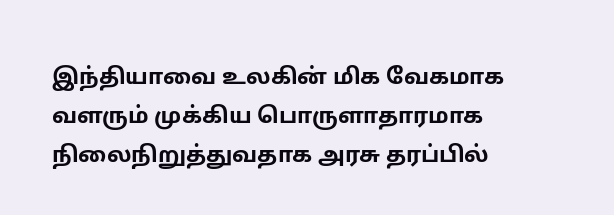இந்தியாவை உலகின் மிக வேகமாக வளரும் முக்கிய பொருளாதாரமாக நிலைநிறுத்துவதாக அரசு தரப்பில்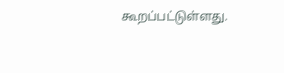கூறப்பட்டுள்ளது.